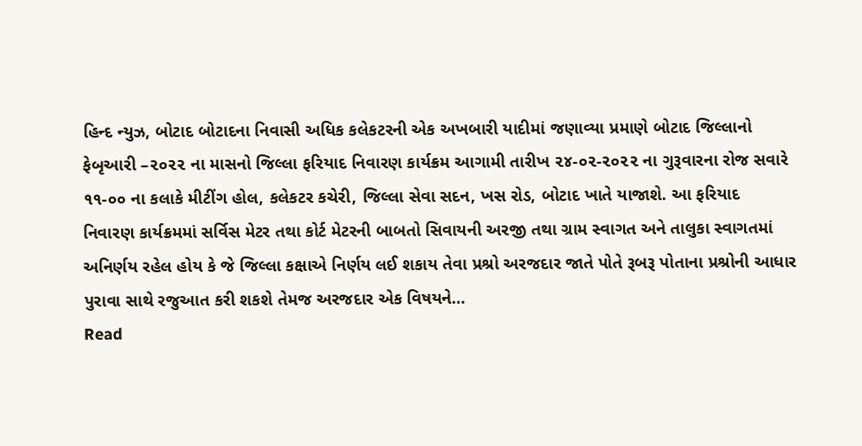હિન્દ ન્યુઝ, બોટાદ બોટાદના નિવાસી અધિક કલેકટરની એક અખબારી યાદીમાં જણાવ્યા પ્રમાણે બોટાદ જિલ્લાનો ફેબૃઆરી –૨૦૨૨ ના માસનો જિલ્લા ફરિયાદ નિવારણ કાર્યક્રમ આગામી તારીખ ૨૪-૦૨-૨૦૨૨ ના ગુરૂવારના રોજ સવારે ૧૧-૦૦ ના કલાકે મીટીંગ હોલ, કલેકટર કચેરી, જિલ્લા સેવા સદન, ખસ રોડ, બોટાદ ખાતે યાજાશે. આ ફરિયાદ નિવારણ કાર્યક્રમમાં સર્વિસ મેટર તથા કોર્ટ મેટરની બાબતો સિવાયની અરજી તથા ગ્રામ સ્વાગત અને તાલુકા સ્વાગતમાં અનિર્ણય રહેલ હોય કે જે જિલ્લા કક્ષાએ નિર્ણય લઈ શકાય તેવા પ્રશ્રો અરજદાર જાતે પોતે રૂબરૂ પોતાના પ્રશ્રોની આધાર પુરાવા સાથે રજુઆત કરી શકશે તેમજ અરજદાર એક વિષયને…
Read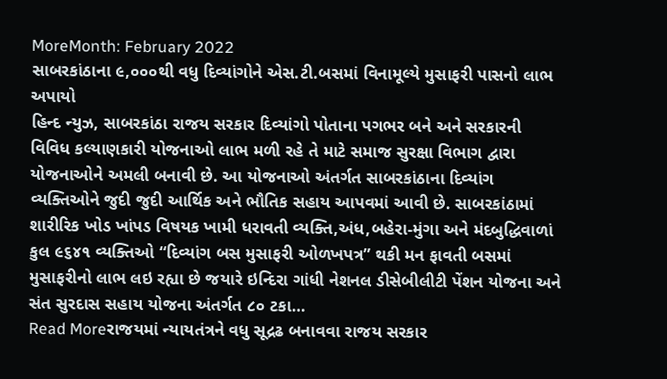MoreMonth: February 2022
સાબરકાંઠાના ૯,૦૦૦થી વધુ દિવ્યાંગોને એસ.ટી.બસમાં વિનામૂલ્યે મુસાફરી પાસનો લાભ અપાયો
હિન્દ ન્યુઝ, સાબરકાંઠા રાજય સરકાર દિવ્યાંગો પોતાના પગભર બને અને સરકારની વિવિધ કલ્યાણકારી યોજનાઓ લાભ મળી રહે તે માટે સમાજ સુરક્ષા વિભાગ દ્વારા યોજનાઓને અમલી બનાવી છે. આ યોજનાઓ અંતર્ગત સાબરકાંઠાના દિવ્યાંગ વ્યક્તિઓને જુદી જુદી આર્થિક અને ભૌતિક સહાય આપવમાં આવી છે. સાબરકાંઠામાં શારીરિક ખોડ ખાંપડ વિષયક ખામી ધરાવતી વ્યક્તિ,અંધ,બહેરા-મુંગા અને મંદબુદ્ધિવાળાં કુલ ૯૬૪૧ વ્યક્તિઓ “દિવ્યાંગ બસ મુસાફરી ઓળખપત્ર” થકી મન ફાવતી બસમાં મુસાફરીનો લાભ લઇ રહ્યા છે જયારે ઇન્દિરા ગાંધી નેશનલ ડીસેબીલીટી પેંશન યોજના અને સંત સુરદાસ સહાય યોજના અંતર્ગત ૮૦ ટકા…
Read Moreરાજયમાં ન્યાયતંત્રને વધુ સૂદ્રઢ બનાવવા રાજય સરકાર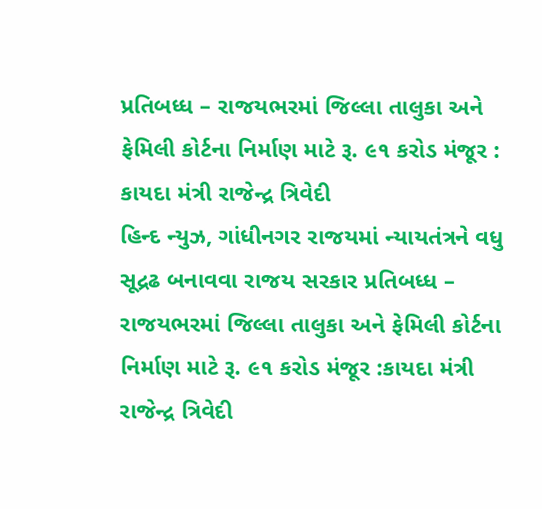પ્રતિબધ્ધ – રાજયભરમાં જિલ્લા તાલુકા અને ફેમિલી કોર્ટના નિર્માણ માટે રૂ. ૯૧ કરોડ મંજૂર : કાયદા મંત્રી રાજેન્દ્ર ત્રિવેદી
હિન્દ ન્યુઝ, ગાંધીનગર રાજયમાં ન્યાયતંત્રને વધુ સૂદ્રઢ બનાવવા રાજય સરકાર પ્રતિબધ્ધ – રાજયભરમાં જિલ્લા તાલુકા અને ફેમિલી કોર્ટના નિર્માણ માટે રૂ. ૯૧ કરોડ મંજૂર :કાયદા મંત્રી રાજેન્દ્ર ત્રિવેદી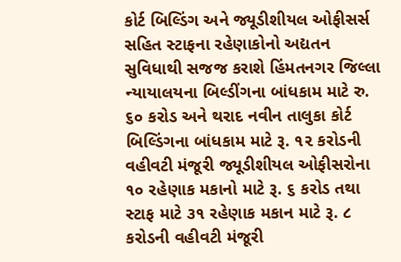કોર્ટ બિલ્ડિંગ અને જ્યૂડીશીયલ ઓફીસર્સ સહિત સ્ટાફના રહેણાકોનો અદ્યતન સુવિધાથી સજજ કરાશે હિંમતનગર જિલ્લા ન્યાયાલયના બિલ્ડીંગના બાંધકામ માટે રુ. ૬૦ કરોડ અને થરાદ નવીન તાલુકા કોર્ટ બિલ્ડિંગના બાંધકામ માટે રૂ. ૧૨ કરોડની વહીવટી મંજૂરી જ્યૂડીશીયલ ઓફીસરોના ૧૦ રહેણાક મકાનો માટે રૂ. ૬ કરોડ તથા સ્ટાફ માટે ૩૧ રહેણાક મકાન માટે રૂ. ૮ કરોડની વહીવટી મંજૂરી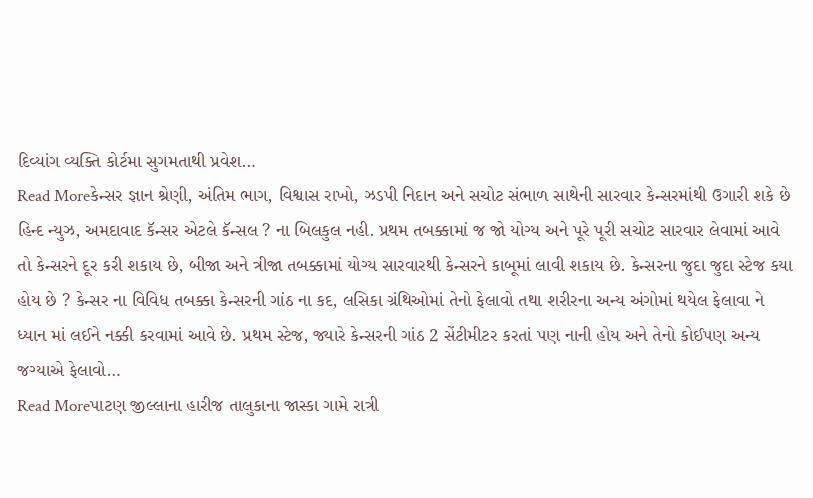દિવ્યાંગ વ્યક્તિ કોર્ટમા સુગમતાથી પ્રવેશ…
Read Moreકેન્સર જ્ઞાન શ્રેણી, અંતિમ ભાગ, વિશ્વાસ રાખો, ઝડપી નિદાન અને સચોટ સંભાળ સાથેની સારવાર કેન્સરમાંથી ઉગારી શકે છે
હિન્દ ન્યુઝ, અમદાવાદ કૅન્સર એટલે કૅન્સલ ? ના બિલકુલ નહી. પ્રથમ તબક્કામાં જ જો યોગ્ય અને પૂરે પૂરી સચોટ સારવાર લેવામાં આવે તો કેન્સરને દૂર કરી શકાય છે, બીજા અને ત્રીજા તબક્કામાં યોગ્ય સારવારથી કેન્સરને કાબૂમાં લાવી શકાય છે. કેન્સરના જુદા જુદા સ્ટેજ કયા હોય છે ? કેન્સર ના વિવિધ તબક્કા કેન્સરની ગાંઠ ના કદ, લસિકા ગ્રંથિઓમાં તેનો ફેલાવો તથા શરીરના અન્ય અંગોમાં થયેલ ફેલાવા ને ધ્યાન માં લઈને નક્કી કરવામાં આવે છે. પ્રથમ સ્ટેજ, જ્યારે કેન્સરની ગાંઠ 2 સેંટીમીટર કરતાં પણ નાની હોય અને તેનો કોઈપણ અન્ય જગ્યાએ ફેલાવો…
Read Moreપાટણ જીલ્લાના હારીજ તાલુકાના જાસ્કા ગામે રાત્રી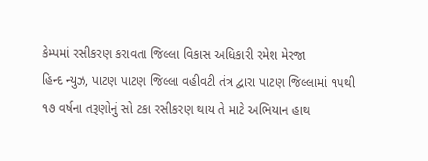કેમ્પમાં રસીકરણ કરાવતા જિલ્લા વિકાસ અધિકારી રમેશ મેરજા
હિન્દ ન્યુઝ, પાટણ પાટણ જિલ્લા વહીવટી તંત્ર દ્વારા પાટણ જિલ્લામાં ૧૫થી ૧૭ વર્ષના તરૂણોનું સો ટકા રસીકરણ થાય તે માટે અભિયાન હાથ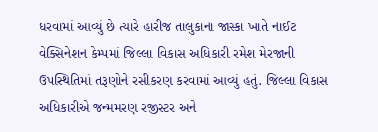ધરવામાં આવ્યું છે ત્યારે હારીજ તાલુકાના જાસ્કા ખાતે નાઈટ વેક્સિનેશન કેમ્પમાં જિલ્લા વિકાસ અધિકારી રમેશ મેરજાની ઉપસ્થિતિમાં તરૂણોને રસીકરણ કરવામાં આવ્યું હતું. જિલ્લા વિકાસ અધિકારીએ જન્મમરણ રજીસ્ટર અને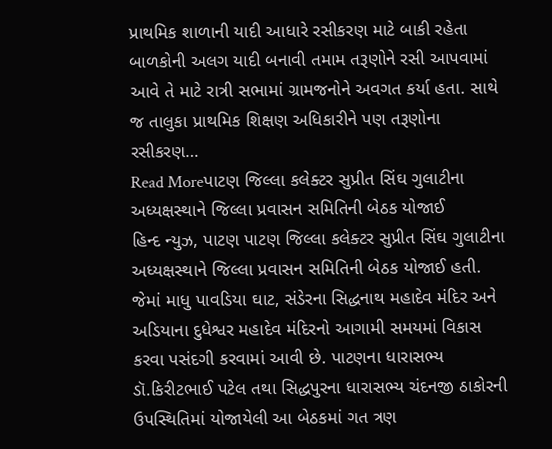પ્રાથમિક શાળાની યાદી આધારે રસીકરણ માટે બાકી રહેતા બાળકોની અલગ યાદી બનાવી તમામ તરૂણોને રસી આપવામાં આવે તે માટે રાત્રી સભામાં ગ્રામજનોને અવગત કર્યા હતા. સાથે જ તાલુકા પ્રાથમિક શિક્ષણ અધિકારીને પણ તરૂણોના રસીકરણ…
Read Moreપાટણ જિલ્લા કલેક્ટર સુપ્રીત સિંઘ ગુલાટીના અધ્યક્ષસ્થાને જિલ્લા પ્રવાસન સમિતિની બેઠક યોજાઈ
હિન્દ ન્યુઝ, પાટણ પાટણ જિલ્લા કલેક્ટર સુપ્રીત સિંઘ ગુલાટીના અધ્યક્ષસ્થાને જિલ્લા પ્રવાસન સમિતિની બેઠક યોજાઈ હતી. જેમાં માધુ પાવડિયા ઘાટ, સંડેરના સિદ્ધનાથ મહાદેવ મંદિર અને અડિયાના દુધેશ્વર મહાદેવ મંદિરનો આગામી સમયમાં વિકાસ કરવા પસંદગી કરવામાં આવી છે. પાટણના ધારાસભ્ય ડૉ.કિરીટભાઈ પટેલ તથા સિદ્ધપુરના ધારાસભ્ય ચંદનજી ઠાકોરની ઉપસ્થિતિમાં યોજાયેલી આ બેઠકમાં ગત ત્રણ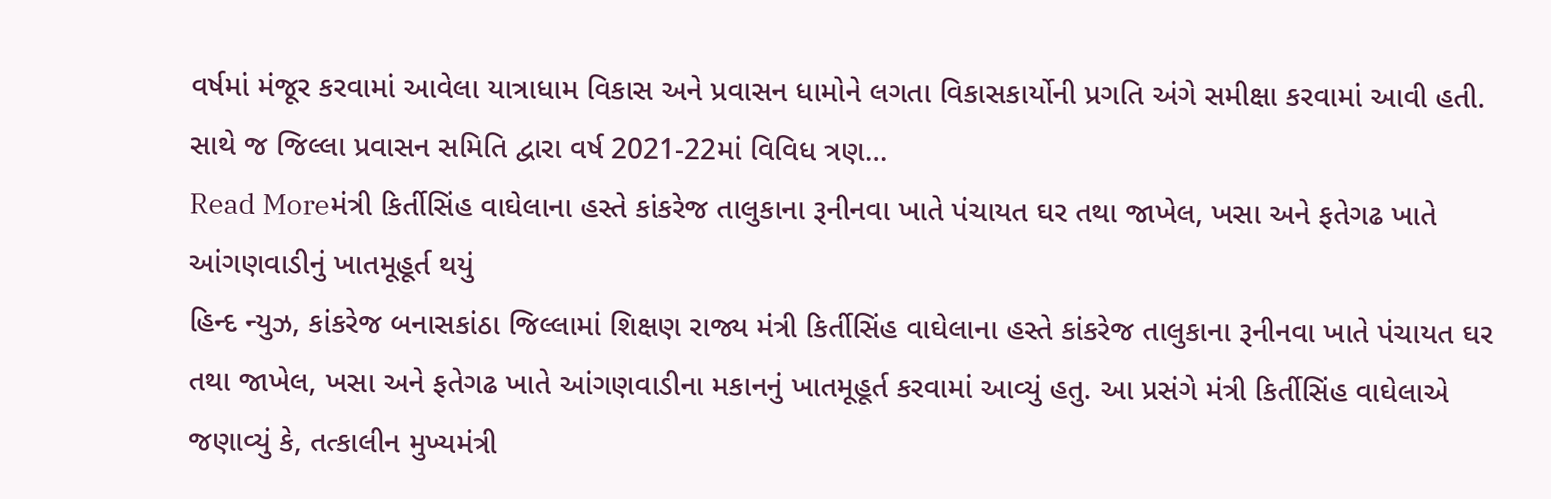વર્ષમાં મંજૂર કરવામાં આવેલા યાત્રાધામ વિકાસ અને પ્રવાસન ધામોને લગતા વિકાસકાર્યોની પ્રગતિ અંગે સમીક્ષા કરવામાં આવી હતી. સાથે જ જિલ્લા પ્રવાસન સમિતિ દ્વારા વર્ષ 2021-22માં વિવિધ ત્રણ…
Read Moreમંત્રી કિર્તીસિંહ વાઘેલાના હસ્તે કાંકરેજ તાલુકાના રૂનીનવા ખાતે પંચાયત ઘર તથા જાખેલ, ખસા અને ફતેગઢ ખાતે આંગણવાડીનું ખાતમૂહૂર્ત થયું
હિન્દ ન્યુઝ, કાંકરેજ બનાસકાંઠા જિલ્લામાં શિક્ષણ રાજ્ય મંત્રી કિર્તીસિંહ વાઘેલાના હસ્તે કાંકરેજ તાલુકાના રૂનીનવા ખાતે પંચાયત ઘર તથા જાખેલ, ખસા અને ફતેગઢ ખાતે આંગણવાડીના મકાનનું ખાતમૂહૂર્ત કરવામાં આવ્યું હતુ. આ પ્રસંગે મંત્રી કિર્તીસિંહ વાઘેલાએ જણાવ્યું કે, તત્કાલીન મુખ્યમંત્રી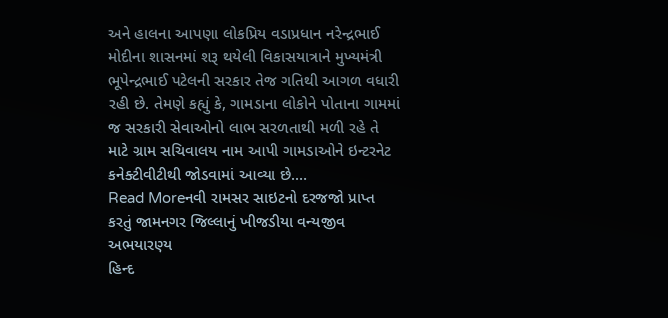અને હાલના આપણા લોકપ્રિય વડાપ્રધાન નરેન્દ્રભાઈ મોદીના શાસનમાં શરૂ થયેલી વિકાસયાત્રાને મુખ્યમંત્રી ભૂપેન્દ્રભાઈ પટેલની સરકાર તેજ ગતિથી આગળ વધારી રહી છે. તેમણે કહ્યું કે, ગામડાના લોકોને પોતાના ગામમાં જ સરકારી સેવાઓનો લાભ સરળતાથી મળી રહે તે માટે ગ્રામ સચિવાલય નામ આપી ગામડાઓને ઇન્ટરનેટ કનેક્ટીવીટીથી જોડવામાં આવ્યા છે.…
Read Moreનવી રામસર સાઇટનો દરજજો પ્રાપ્ત કરતું જામનગર જિલ્લાનું ખીજડીયા વન્યજીવ અભયારણ્ય
હિન્દ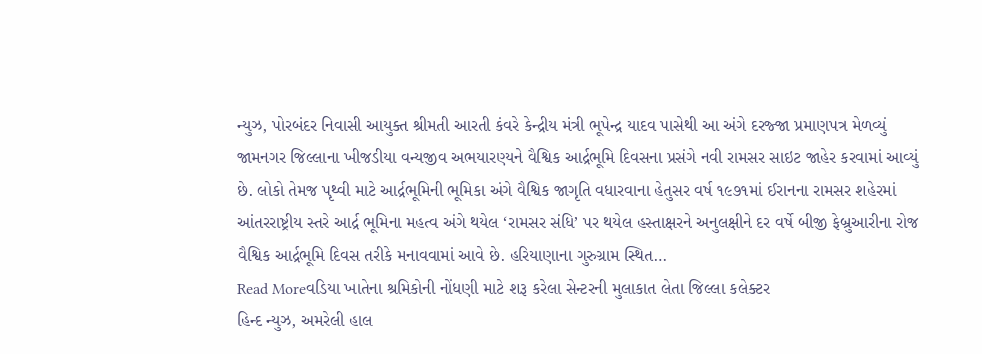ન્યુઝ, પોરબંદર નિવાસી આયુક્ત શ્રીમતી આરતી કંવરે કેન્દ્રીય મંત્રી ભૂપેન્દ્ર યાદવ પાસેથી આ અંગે દરજ્જા પ્રમાણપત્ર મેળવ્યું જામનગર જિલ્લાના ખીજડીયા વન્યજીવ અભયારણ્યને વૈશ્વિક આર્દ્રભૂમિ દિવસના પ્રસંગે નવી રામસર સાઇટ જાહેર કરવામાં આવ્યું છે. લોકો તેમજ પૃથ્વી માટે આર્દ્રભૂમિની ભૂમિકા અંગે વૈશ્વિક જાગૃતિ વધારવાના હેતુસર વર્ષ ૧૯૭૧માં ઈરાનના રામસર શહેરમાં આંતરરાષ્ટ્રીય સ્તરે આર્દ્ર ભૂમિના મહત્વ અંગે થયેલ ‘રામસર સંધિ’ પર થયેલ હસ્તાક્ષરને અનુલક્ષીને દર વર્ષે બીજી ફેબ્રુઆરીના રોજ વૈશ્વિક આર્દ્રભૂમિ દિવસ તરીકે મનાવવામાં આવે છે. હરિયાણાના ગુરુગ્રામ સ્થિત…
Read Moreવડિયા ખાતેના શ્રમિકોની નોંધણી માટે શરૂ કરેલા સેન્ટરની મુલાકાત લેતા જિલ્લા કલેક્ટર
હિન્દ ન્યુઝ, અમરેલી હાલ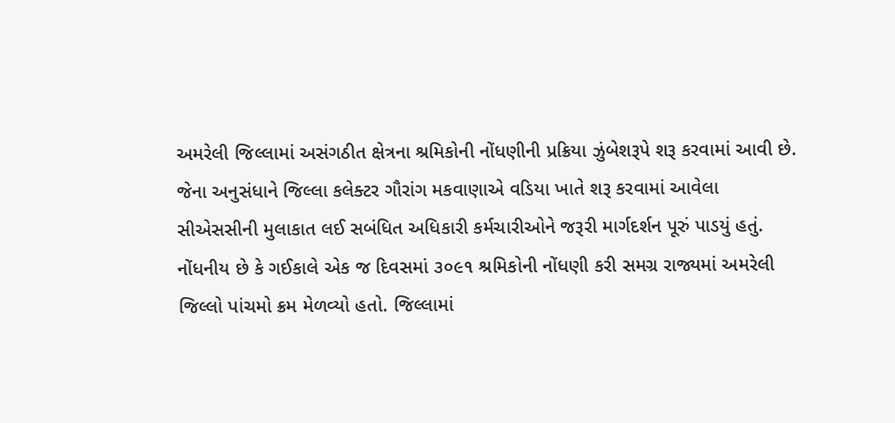અમરેલી જિલ્લામાં અસંગઠીત ક્ષેત્રના શ્રમિકોની નોંધણીની પ્રક્રિયા ઝુંબેશરૂપે શરૂ કરવામાં આવી છે. જેના અનુસંધાને જિલ્લા કલેક્ટર ગૌરાંગ મકવાણાએ વડિયા ખાતે શરૂ કરવામાં આવેલા સીએસસીની મુલાકાત લઈ સબંધિત અધિકારી કર્મચારીઓને જરૂરી માર્ગદર્શન પૂરું પાડયું હતું. નોંધનીય છે કે ગઈકાલે એક જ દિવસમાં ૩૦૯૧ શ્રમિકોની નોંધણી કરી સમગ્ર રાજ્યમાં અમરેલી જિલ્લો પાંચમો ક્રમ મેળવ્યો હતો. જિલ્લામાં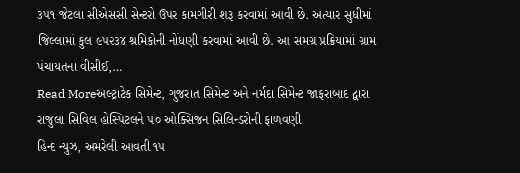૩૫૧ જેટલા સીએસસી સેન્ટરો ઉપર કામગીરી શરૂ કરવામાં આવી છે. અત્યાર સુધીમાં જિલ્લામાં કુલ ૯૫૨૩૪ શ્રમિકોની નોંધણી કરવામાં આવી છે. આ સમગ્ર પ્રક્રિયામાં ગ્રામ પંચાયતના વીસીઈ,…
Read Moreઅલ્ટ્રાટેક સિમેન્ટ, ગુજરાત સિમેન્ટ અને નર્મદા સિમેન્ટ જાફરાબાદ દ્વારા રાજુલા સિવિલ હોસ્પિટલને ૫૦ ઓક્સિજન સિલિન્ડરોની ફાળવણી
હિન્દ ન્યુઝ, અમરેલી આવતી ૧૫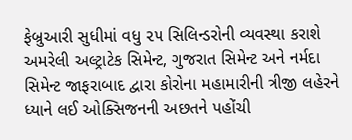ફેબ્રુઆરી સુધીમાં વધુ ૨૫ સિલિન્ડરોની વ્યવસ્થા કરાશે અમરેલી અલ્ટ્રાટેક સિમેન્ટ, ગુજરાત સિમેન્ટ અને નર્મદા સિમેન્ટ જાફરાબાદ દ્વારા કોરોના મહામારીની ત્રીજી લહેરને ધ્યાને લઈ ઓક્સિજનની અછતને પહોંચી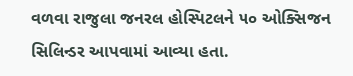વળવા રાજુલા જનરલ હોસ્પિટલને ૫૦ ઓક્સિજન સિલિન્ડર આપવામાં આવ્યા હતા.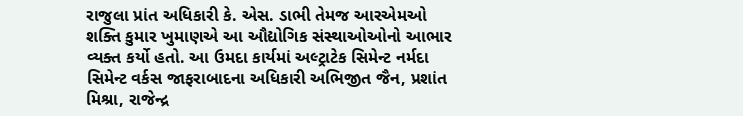રાજુલા પ્રાંત અધિકારી કે. એસ. ડાભી તેમજ આરએમઓ શક્તિ કુમાર ખુમાણએ આ ઔદ્યોગિક સંસ્થાઓઓનો આભાર વ્યક્ત કર્યો હતો. આ ઉમદા કાર્યમાં અલ્ટ્રાટેક સિમેન્ટ નર્મદા સિમેન્ટ વર્કસ જાફરાબાદના અધિકારી અભિજીત જૈન, પ્રશાંત મિશ્રા, રાજેન્દ્ર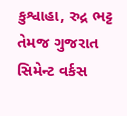કુશ્વાહા, રુદ્ર ભટ્ટ તેમજ ગુજરાત સિમેન્ટ વર્કસ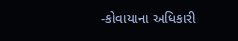-કોવાયાના અધિકારી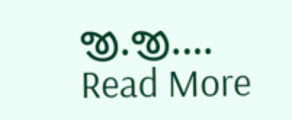જી.જી.…
Read More